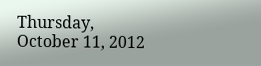Thursday, October 11, 2012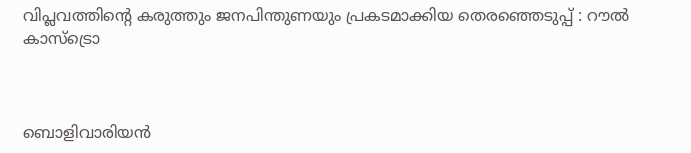വിപ്ലവത്തിന്റെ കരുത്തും ജനപിന്തുണയും പ്രകടമാക്കിയ തെരഞ്ഞെടുപ്പ് : റൗല്‍ കാസ്‌ട്രൊ



ബൊളിവാരിയന്‍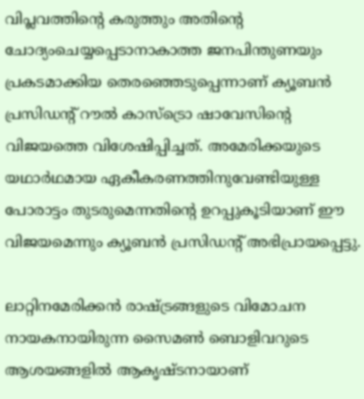വിപ്ലവത്തിന്റെ കരുത്തും അതിന്റെ ചോദ്യംചെയ്യപ്പെടാനാകാത്ത ജനപിന്തുണയും പ്രകടമാക്കിയ തെരഞ്ഞെടുപ്പെന്നാണ് ക്യൂബന്‍ പ്രസിഡന്റ് റൗല്‍ കാസ്‌ട്രൊ ഷാവേസിന്റെ വിജയത്തെ വിശേഷിപ്പിച്ചത്. അമേരിക്കയുടെ യഥാര്‍ഥമായ ഏകീകരണത്തിനുവേണ്ടിയുള്ള പോരാട്ടം തുടരുമെന്നതിന്റെ ഉറപ്പുകൂടിയാണ് ഈ വിജയമെന്നും ക്യൂബന്‍ പ്രസിഡന്റ് അഭിപ്രായപ്പെട്ടു.

ലാറ്റിനമേരിക്കന്‍ രാഷ്ട്രങ്ങളുടെ വിമോചന നായകനായിരുന്ന സൈമണ്‍ ബൊളിവറുടെ ആശയങ്ങളില്‍ ആകൃഷ്ടനായാണ്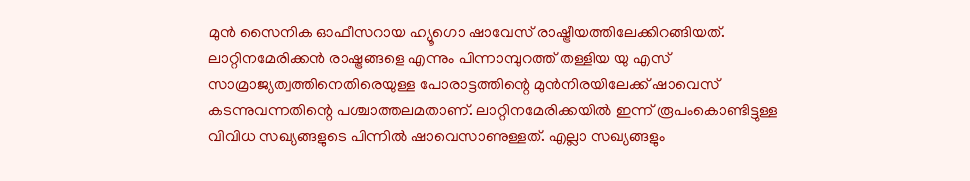മുന്‍ സൈനിക ഓഫീസറായ ഹ്യൂഗൊ ഷാവേസ് രാഷ്ട്രീയത്തിലേക്കിറങ്ങിയത്. ലാറ്റിനമേരിക്കന്‍ രാഷ്ട്രങ്ങളെ എന്നും പിന്നാമ്പുറത്ത് തള്ളിയ യു എസ് സാമ്രാജ്യത്വത്തിനെതിരെയുള്ള പോരാട്ടത്തിന്റെ മുന്‍നിരയിലേക്ക് ഷാവെസ് കടന്നുവന്നതിന്റെ പശ്ചാത്തലമതാണ്. ലാറ്റിനമേരിക്കയില്‍ ഇന്ന് രൂപംകൊണ്ടിട്ടുള്ള വിവിധ സഖ്യങ്ങളുടെ പിന്നില്‍ ഷാവെസാണുള്ളത്. എല്ലാ സഖ്യങ്ങളും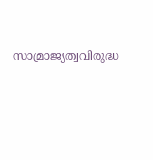സാമ്രാജ്യത്വവിരുദ്ധ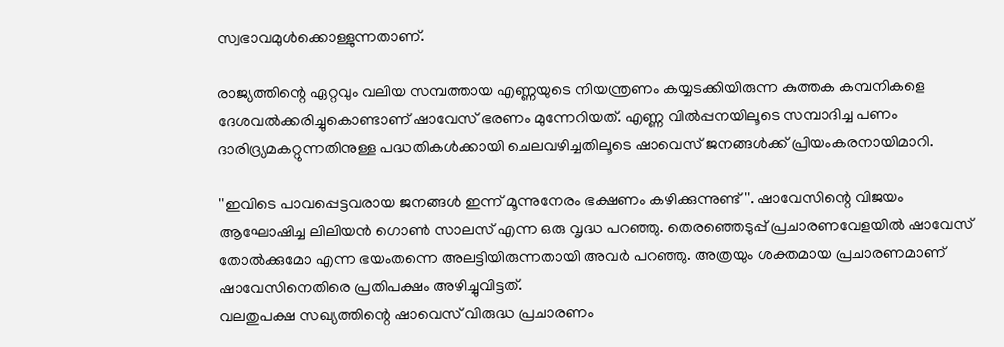സ്വഭാവമുള്‍ക്കൊള്ളുന്നതാണ്.

രാജ്യത്തിന്റെ ഏറ്റവും വലിയ സമ്പത്തായ എണ്ണയുടെ നിയന്ത്രണം കയ്യടക്കിയിരുന്ന കുത്തക കമ്പനികളെ ദേശവല്‍ക്കരിച്ചുകൊണ്ടാണ് ഷാവേസ് ഭരണം മുന്നേറിയത്. എണ്ണ വില്‍പ്പനയിലൂടെ സമ്പാദിച്ച പണം ദാരിദ്ര്യമകറ്റുന്നതിനുള്ള പദ്ധതികള്‍ക്കായി ചെലവഴിച്ചതിലൂടെ ഷാവെസ് ജനങ്ങള്‍ക്ക് പ്രിയംകരനായിമാറി.

''ഇവിടെ പാവപ്പെട്ടവരായ ജനങ്ങള്‍ ഇന്ന് മൂന്നുനേരം ഭക്ഷണം കഴിക്കുന്നുണ്ട്''. ഷാവേസിന്റെ വിജയം ആഘോഷിച്ച ലിലിയന്‍ ഗൊണ്‍ സാലസ് എന്ന ഒരു വൃദ്ധ പറഞ്ഞു. തെരഞ്ഞെടുപ്പ് പ്രചാരണവേളയില്‍ ഷാവേസ് തോല്‍ക്കുമോ എന്ന ഭയംതന്നെ അലട്ടിയിരുന്നതായി അവര്‍ പറഞ്ഞു. അത്രയും ശക്തമായ പ്രചാരണമാണ് ഷാവേസിനെതിരെ പ്രതിപക്ഷം അഴിച്ചുവിട്ടത്.
വലതുപക്ഷ സഖ്യത്തിന്റെ ഷാവെസ് വിരുദ്ധ പ്രചാരണം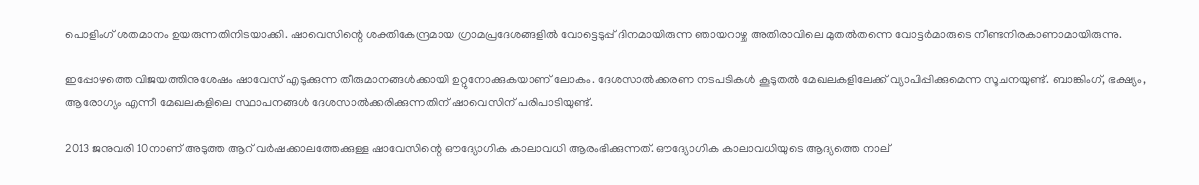പൊളിംഗ് ശതമാനം ഉയരുന്നതിനിടയാക്കി. ഷാവെസിന്റെ ശക്തികേന്ദ്രമായ ഗ്രാമപ്രദേശങ്ങളില്‍ വോട്ടെടുപ്പ് ദിനമായിരുന്ന ഞായറാഴ്ച അതിരാവിലെ മുതല്‍തന്നെ വോട്ടര്‍മാരുടെ നീണ്ടനിരകാണാമായിരുന്നു.

ഇപ്പോഴത്തെ വിജയത്തിനുശേഷം ഷാവേസ് എടുക്കുന്ന തീരുമാനങ്ങള്‍ക്കായി ഉറ്റുനോക്കുകയാണ് ലോകം. ദേശസാല്‍ക്കരണ നടപടികള്‍ കൂടുതല്‍ മേഖലകളിലേക്ക് വ്യാപിപ്പിക്കുമെന്ന സൂചനയുണ്ട്. ബാങ്കിംഗ്, ഭക്ഷ്യം, ആരോഗ്യം എന്നീ മേഖലകളിലെ സ്ഥാപനങ്ങള്‍ ദേശസാല്‍ക്കരിക്കുന്നതിന് ഷാവെസിന് പരിപാടിയുണ്ട്.

2013 ജനുവരി 10നാണ് അടുത്ത ആറ് വര്‍ഷക്കാലത്തേക്കുള്ള ഷാവേസിന്റെ ഔദ്യോഗിക കാലാവധി ആരംഭിക്കുന്നത്. ഔദ്യോഗിക കാലാവധിയുടെ ആദ്യത്തെ നാല്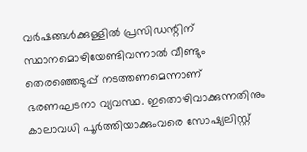വര്‍ഷങ്ങള്‍ക്കുള്ളില്‍ പ്രസിഡന്റിന് സ്ഥാനമൊഴിയേണ്ടിവന്നാല്‍ വീണ്ടും തെരഞ്ഞെടുപ്പ് നടത്തണമെന്നാണ് ഭരണഘടനാ വ്യവസ്ഥ. ഇതൊഴിവാക്കുന്നതിനും കാലാവധി പൂര്‍ത്തിയാക്കുംവരെ സോഷ്യലിസ്റ്റ്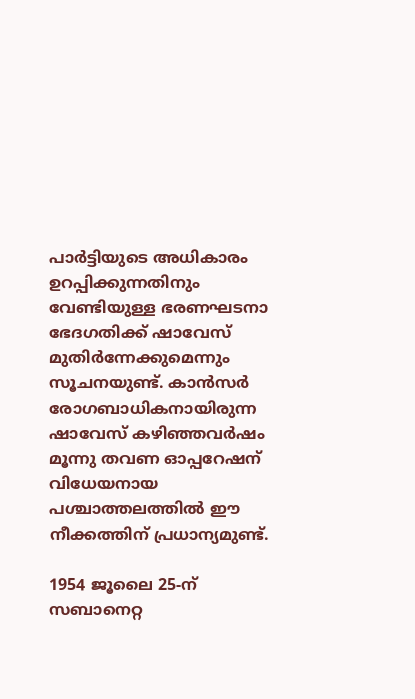പാര്‍ട്ടിയുടെ അധികാരം ഉറപ്പിക്കുന്നതിനും വേണ്ടിയുള്ള ഭരണഘടനാ ഭേദഗതിക്ക് ഷാവേസ് മുതിര്‍ന്നേക്കുമെന്നും സൂചനയുണ്ട്. കാന്‍സര്‍ രോഗബാധികനായിരുന്ന ഷാവേസ് കഴിഞ്ഞവര്‍ഷം മൂന്നു തവണ ഓപ്പറേഷന് വിധേയനായ പശ്ചാത്തലത്തില്‍ ഈ നീക്കത്തിന് പ്രധാന്യമുണ്ട്.

1954 ജൂലൈ 25-ന് സബാനെറ്റ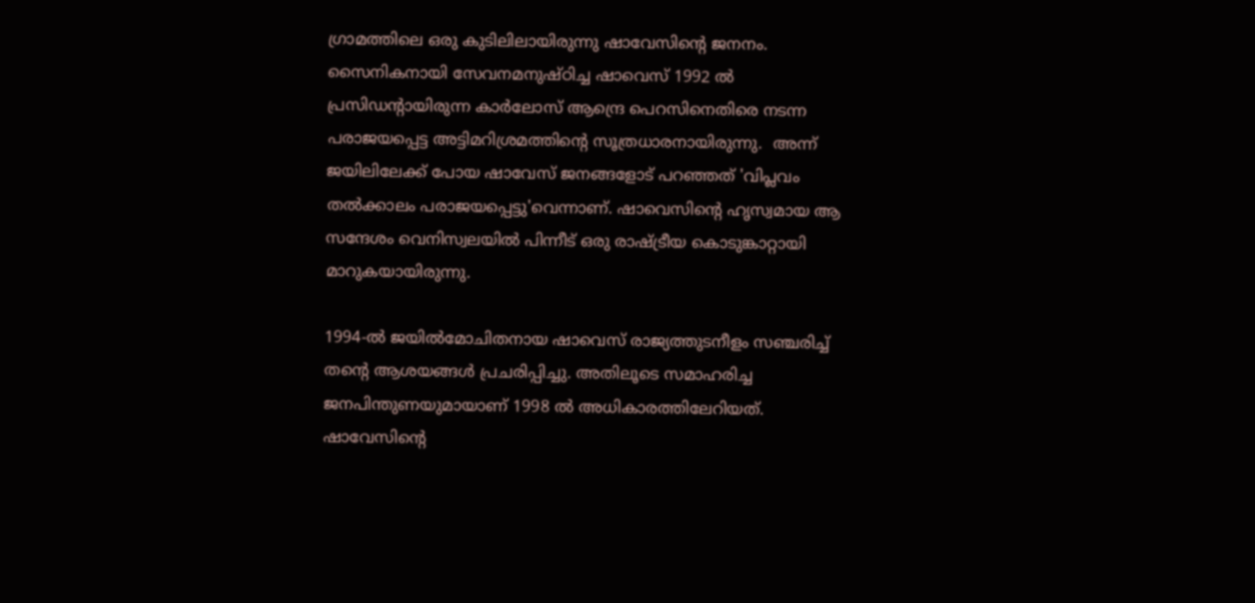ഗ്രാമത്തിലെ ഒരു കുടിലിലായിരുന്നു ഷാവേസിന്റെ ജനനം. സൈനികനായി സേവനമനുഷ്ഠിച്ച ഷാവെസ് 1992 ല്‍ പ്രസിഡന്റായിരുന്ന കാര്‍ലോസ് ആന്ദ്രെ പെറസിനെതിരെ നടന്ന പരാജയപ്പെട്ട അട്ടിമറിശ്രമത്തിന്റെ സൂത്രധാരനായിരുന്നു.  അന്ന് ജയിലിലേക്ക് പോയ ഷാവേസ് ജനങ്ങളോട് പറഞ്ഞത് 'വിപ്ലവം തല്‍ക്കാലം പരാജയപ്പെട്ടു'വെന്നാണ്. ഷാവെസിന്റെ ഹൃസ്വമായ ആ സന്ദേശം വെനിസ്വലയില്‍ പിന്നീട് ഒരു രാഷ്ട്രീയ കൊടുങ്കാറ്റായി മാറുകയായിരുന്നു.

1994-ല്‍ ജയില്‍മോചിതനായ ഷാവെസ് രാജ്യത്തുടനീളം സഞ്ചരിച്ച് തന്റെ ആശയങ്ങള്‍ പ്രചരിപ്പിച്ചു. അതിലൂടെ സമാഹരിച്ച ജനപിന്തുണയുമായാണ് 1998 ല്‍ അധികാരത്തിലേറിയത്.
ഷാവേസിന്റെ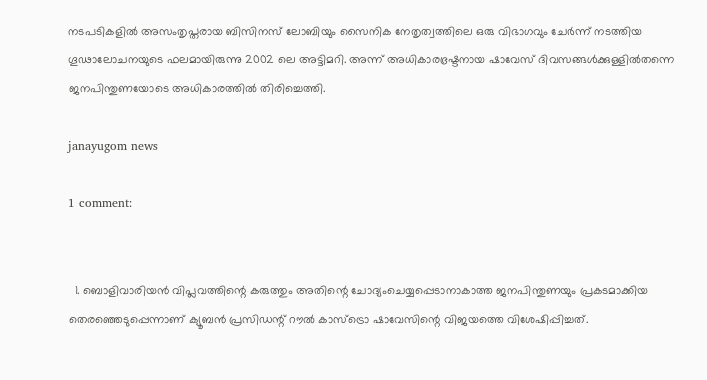നടപടികളില്‍ അസംതൃപ്തരായ ബിസിനസ് ലോബിയും സൈനിക നേതൃത്വത്തിലെ ഒരു വിഭാഗവും ചേര്‍ന്ന് നടത്തിയ ഗൂഢാലോചനയുടെ ഫലമായിരുന്നു 2002 ലെ അട്ടിമറി. അന്ന് അധികാരഭ്രഷ്ടനായ ഷാവേസ് ദിവസങ്ങള്‍ക്കുള്ളില്‍തന്നെ ജനപിന്തുണയോടെ അധികാരത്തില്‍ തിരിച്ചെത്തി.

janayugom news

1 comment:


  1. ബൊളിവാരിയന്‍ വിപ്ലവത്തിന്റെ കരുത്തും അതിന്റെ ചോദ്യംചെയ്യപ്പെടാനാകാത്ത ജനപിന്തുണയും പ്രകടമാക്കിയ തെരഞ്ഞെടുപ്പെന്നാണ് ക്യൂബന്‍ പ്രസിഡന്റ് റൗല്‍ കാസ്‌ട്രൊ ഷാവേസിന്റെ വിജയത്തെ വിശേഷിപ്പിച്ചത്.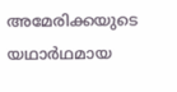അമേരിക്കയുടെ യഥാര്‍ഥമായ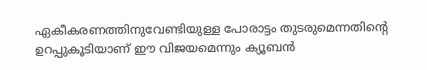ഏകീകരണത്തിനുവേണ്ടിയുള്ള പോരാട്ടം തുടരുമെന്നതിന്റെ ഉറപ്പുകൂടിയാണ് ഈ വിജയമെന്നും ക്യൂബന്‍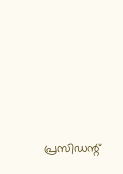പ്രസിഡന്റ്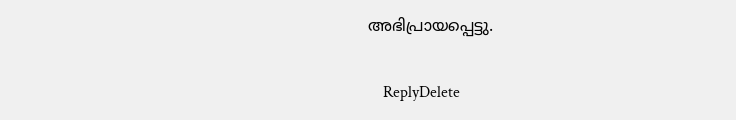അഭിപ്രായപ്പെട്ടു.

    ReplyDelete